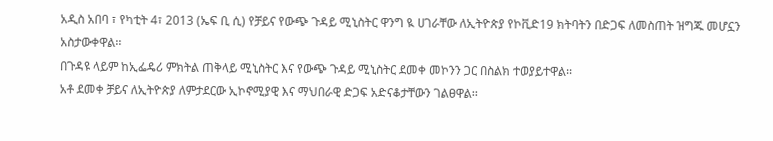አዲስ አበባ ፣ የካቲት 4፣ 2013 (ኤፍ ቢ ሲ) የቻይና የውጭ ጉዳይ ሚኒስትር ዋንግ ዪ ሀገራቸው ለኢትዮጵያ የኮቪድ19 ክትባትን በድጋፍ ለመስጠት ዝግጁ መሆኗን አስታውቀዋል፡፡
በጉዳዩ ላይም ከኢፌዴሪ ምክትል ጠቅላይ ሚኒስትር እና የውጭ ጉዳይ ሚኒስትር ደመቀ መኮንን ጋር በስልክ ተወያይተዋል፡፡
አቶ ደመቀ ቻይና ለኢትዮጵያ ለምታደርው ኢኮኖሚያዊ እና ማህበራዊ ድጋፍ አድናቆታቸውን ገልፀዋል፡፡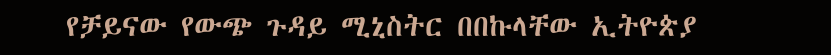የቻይናው የውጭ ጉዳይ ሚኒስትር በበኩላቸው ኢትዮጵያ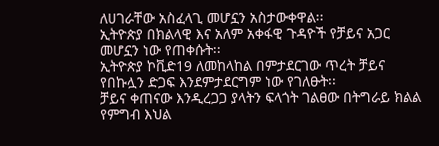ለሀገራቸው አስፈላጊ መሆኗን አስታውቀዋል፡፡
ኢትዮጵያ በክልላዊ እና አለም አቀፋዊ ጉዳዮች የቻይና አጋር መሆኗን ነው የጠቀሱት፡፡
ኢትዮጵያ ኮቪድ19 ለመከላከል በምታደርገው ጥረት ቻይና የበኩሏን ድጋፍ እንደምታደርግም ነው የገለፁት፡፡
ቻይና ቀጠናው እንዲረጋጋ ያላትን ፍላጎት ገልፀው በትግራይ ክልል የምግብ እህል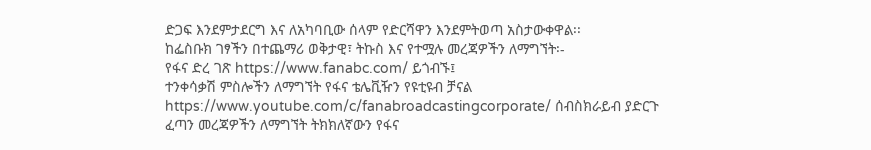ድጋፍ እንደምታደርግ እና ለአካባቢው ሰላም የድርሻዋን እንደምትወጣ አስታውቀዋል፡፡
ከፌስቡክ ገፃችን በተጨማሪ ወቅታዊ፣ ትኩስ እና የተሟሉ መረጃዎችን ለማግኘት፡-
የፋና ድረ ገጽ https://www.fanabc.com/ ይጎብኙ፤
ተንቀሳቃሽ ምስሎችን ለማግኘት የፋና ቴሌቪዥን የዩቲዩብ ቻናል https://www.youtube.com/c/fanabroadcastingcorporate/ ሰብስክራይብ ያድርጉ
ፈጣን መረጃዎችን ለማግኘት ትክክለኛውን የፋና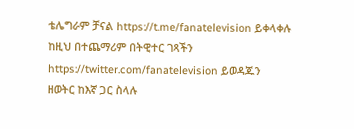ቴሌግራም ቻናል https://t.me/fanatelevision ይቀላቀሉ
ከዚህ በተጨማሪም በትዊተር ገጻችን https://twitter.com/fanatelevision ይወዳጁን
ዘወትር ከእኛ ጋር ስላሉ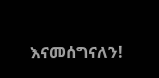እናመሰግናለን!